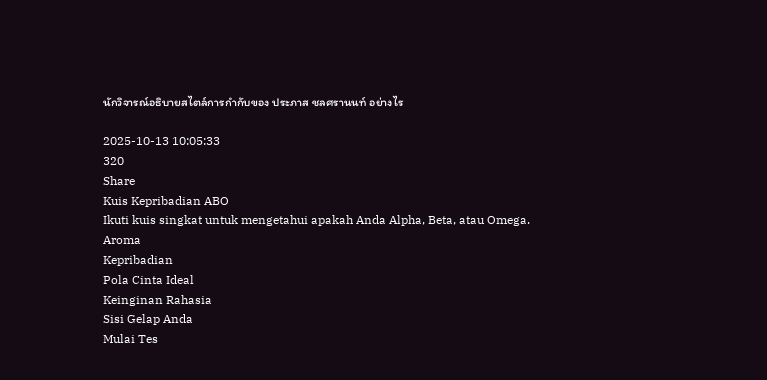นักวิจารณ์อธิบายสไตล์การกำกับของ ประภาส ชลศรานนท์ อย่างไร

2025-10-13 10:05:33
320
Share
Kuis Kepribadian ABO
Ikuti kuis singkat untuk mengetahui apakah Anda Alpha, Beta, atau Omega.
Aroma
Kepribadian
Pola Cinta Ideal
Keinginan Rahasia
Sisi Gelap Anda
Mulai Tes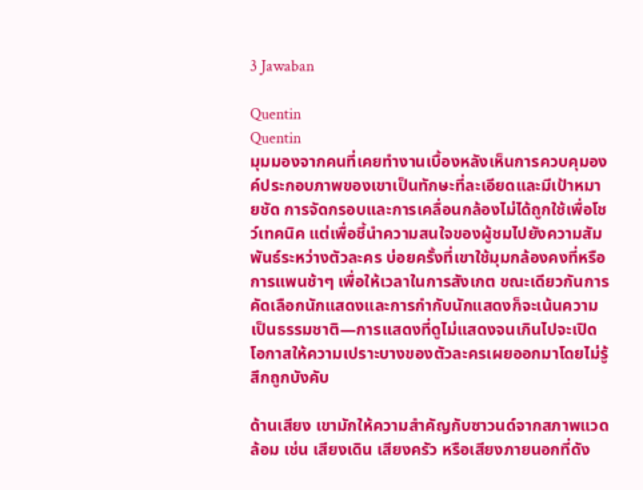3 Jawaban

Quentin
Quentin
มุมมองจากคนที่เคยทำงานเบื้องหลังเห็นการควบคุมองค์ประกอบภาพของเขาเป็นทักษะที่ละเอียดและมีเป้าหมายชัด การจัดกรอบและการเคลื่อนกล้องไม่ได้ถูกใช้เพื่อโชว์เทคนิค แต่เพื่อชี้นำความสนใจของผู้ชมไปยังความสัมพันธ์ระหว่างตัวละคร บ่อยครั้งที่เขาใช้มุมกล้องคงที่หรือการแพนช้าๆ เพื่อให้เวลาในการสังเกต ขณะเดียวกันการคัดเลือกนักแสดงและการกำกับนักแสดงก็จะเน้นความเป็นธรรมชาติ—การแสดงที่ดูไม่แสดงจนเกินไปจะเปิดโอกาสให้ความเปราะบางของตัวละครเผยออกมาโดยไม่รู้สึกถูกบังคับ

ด้านเสียง เขามักให้ความสำคัญกับซาวนด์จากสภาพแวดล้อม เช่น เสียงเดิน เสียงครัว หรือเสียงภายนอกที่ดัง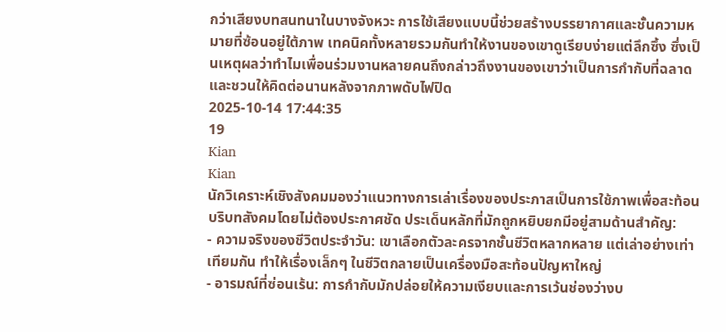กว่าเสียงบทสนทนาในบางจังหวะ การใช้เสียงแบบนี้ช่วยสร้างบรรยากาศและชั้นความหมายที่ซ้อนอยู่ใต้ภาพ เทคนิคทั้งหลายรวมกันทำให้งานของเขาดูเรียบง่ายแต่ลึกซึ้ง ซึ่งเป็นเหตุผลว่าทำไมเพื่อนร่วมงานหลายคนถึงกล่าวถึงงานของเขาว่าเป็นการกำกับที่ฉลาดและชวนให้คิดต่อนานหลังจากภาพดับไฟปิด
2025-10-14 17:44:35
19
Kian
Kian
นักวิเคราะห์เชิงสังคมมองว่าแนวทางการเล่าเรื่องของประภาสเป็นการใช้ภาพเพื่อสะท้อนบริบทสังคมโดยไม่ต้องประกาศชัด ประเด็นหลักที่มักถูกหยิบยกมีอยู่สามด้านสำคัญ:
- ความจริงของชีวิตประจำวัน: เขาเลือกตัวละครจากชั้นชีวิตหลากหลาย แต่เล่าอย่างเท่าเทียมกัน ทำให้เรื่องเล็กๆ ในชีวิตกลายเป็นเครื่องมือสะท้อนปัญหาใหญ่
- อารมณ์ที่ซ่อนเร้น: การกำกับมักปล่อยให้ความเงียบและการเว้นช่องว่างบ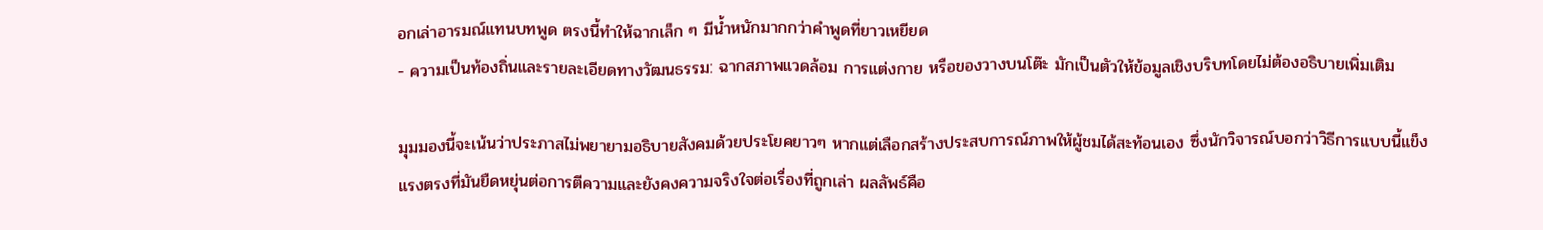อกเล่าอารมณ์แทนบทพูด ตรงนี้ทำให้ฉากเล็ก ๆ มีน้ำหนักมากกว่าคำพูดที่ยาวเหยียด
- ความเป็นท้องถิ่นและรายละเอียดทางวัฒนธรรม: ฉากสภาพแวดล้อม การแต่งกาย หรือของวางบนโต๊ะ มักเป็นตัวให้ข้อมูลเชิงบริบทโดยไม่ต้องอธิบายเพิ่มเติม

มุมมองนี้จะเน้นว่าประภาสไม่พยายามอธิบายสังคมด้วยประโยคยาวๆ หากแต่เลือกสร้างประสบการณ์ภาพให้ผู้ชมได้สะท้อนเอง ซึ่งนักวิจารณ์บอกว่าวิธีการแบบนี้แข็งแรงตรงที่มันยืดหยุ่นต่อการตีความและยังคงความจริงใจต่อเรื่องที่ถูกเล่า ผลลัพธ์คือ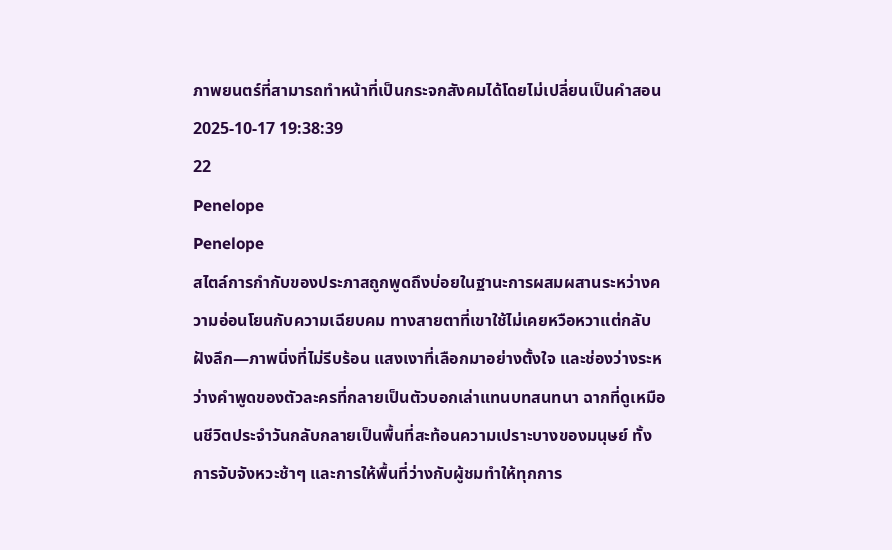ภาพยนตร์ที่สามารถทำหน้าที่เป็นกระจกสังคมได้โดยไม่เปลี่ยนเป็นคำสอน
2025-10-17 19:38:39
22
Penelope
Penelope
สไตล์การกำกับของประภาสถูกพูดถึงบ่อยในฐานะการผสมผสานระหว่างความอ่อนโยนกับความเฉียบคม ทางสายตาที่เขาใช้ไม่เคยหวือหวาแต่กลับฝังลึก—ภาพนิ่งที่ไม่รีบร้อน แสงเงาที่เลือกมาอย่างตั้งใจ และช่องว่างระหว่างคำพูดของตัวละครที่กลายเป็นตัวบอกเล่าแทนบทสนทนา ฉากที่ดูเหมือนชีวิตประจำวันกลับกลายเป็นพื้นที่สะท้อนความเปราะบางของมนุษย์ ทั้งการจับจังหวะช้าๆ และการให้พื้นที่ว่างกับผู้ชมทำให้ทุกการ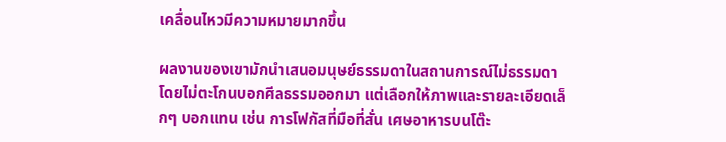เคลื่อนไหวมีความหมายมากขึ้น

ผลงานของเขามักนำเสนอมนุษย์ธรรมดาในสถานการณ์ไม่ธรรมดา โดยไม่ตะโกนบอกศีลธรรมออกมา แต่เลือกให้ภาพและรายละเอียดเล็กๆ บอกแทน เช่น การโฟกัสที่มือที่สั่น เศษอาหารบนโต๊ะ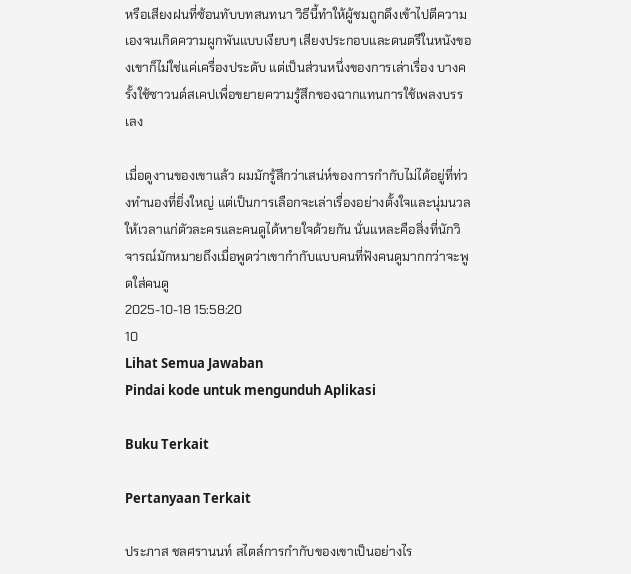หรือเสียงฝนที่ซ้อนทับบทสนทนา วิธีนี้ทำให้ผู้ชมถูกดึงเข้าไปตีความเองจนเกิดความผูกพันแบบเงียบๆ เสียงประกอบและดนตรีในหนังของเขาก็ไม่ใช่แค่เครื่องประดับ แต่เป็นส่วนหนึ่งของการเล่าเรื่อง บางครั้งใช้ซาวนด์สเคปเพื่อขยายความรู้สึกของฉากแทนการใช้เพลงบรรเลง

เมื่อดูงานของเขาแล้ว ผมมักรู้สึกว่าเสน่ห์ของการกำกับไม่ได้อยู่ที่ท่วงทำนองที่ยิ่งใหญ่ แต่เป็นการเลือกจะเล่าเรื่องอย่างตั้งใจและนุ่มนวล ให้เวลาแก่ตัวละครและคนดูได้หายใจด้วยกัน นั่นแหละคือสิ่งที่นักวิจารณ์มักหมายถึงเมื่อพูดว่าเขากำกับแบบคนที่ฟังคนดูมากกว่าจะพูดใส่คนดู
2025-10-18 15:58:20
10
Lihat Semua Jawaban
Pindai kode untuk mengunduh Aplikasi

Buku Terkait

Pertanyaan Terkait

ประภาส ชลศรานนท์ สไตล์การกำกับของเขาเป็นอย่างไร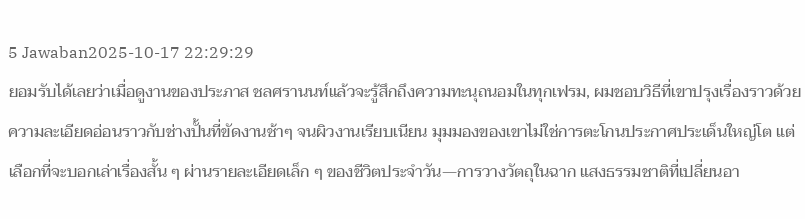5 Jawaban2025-10-17 22:29:29
ยอมรับได้เลยว่าเมื่อดูงานของประภาส ชลศรานนท์แล้วจะรู้สึกถึงความทะนุถนอมในทุกเฟรม, ผมชอบวิธีที่เขาปรุงเรื่องราวด้วยความละเอียดอ่อนราวกับช่างปั้นที่ขัดงานช้าๆ จนผิวงานเรียบเนียน มุมมองของเขาไม่ใช่การตะโกนประกาศประเด็นใหญ่โต แต่เลือกที่จะบอกเล่าเรื่องสั้น ๆ ผ่านรายละเอียดเล็ก ๆ ของชีวิตประจำวัน—การวางวัตถุในฉาก แสงธรรมชาติที่เปลี่ยนอา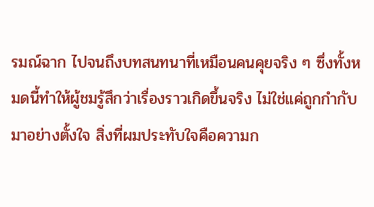รมณ์ฉาก ไปจนถึงบทสนทนาที่เหมือนคนคุยจริง ๆ ซึ่งทั้งหมดนี้ทำให้ผู้ชมรู้สึกว่าเรื่องราวเกิดขึ้นจริง ไม่ใช่แค่ถูกกำกับมาอย่างตั้งใจ สิ่งที่ผมประทับใจคือความก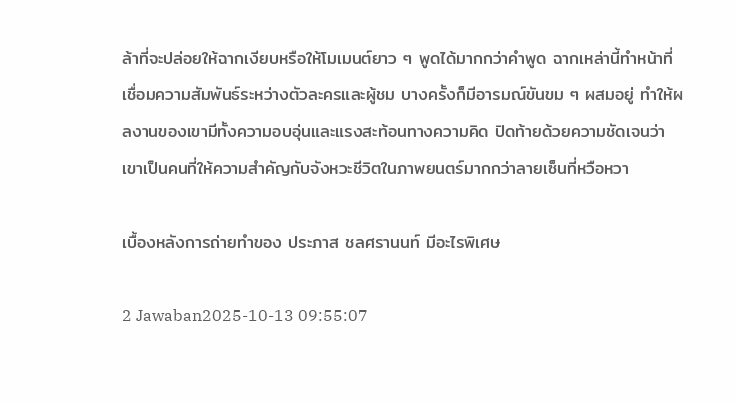ล้าที่จะปล่อยให้ฉากเงียบหรือให้โมเมนต์ยาว ๆ พูดได้มากกว่าคำพูด ฉากเหล่านี้ทำหน้าที่เชื่อมความสัมพันธ์ระหว่างตัวละครและผู้ชม บางครั้งก็มีอารมณ์ขันขม ๆ ผสมอยู่ ทำให้ผลงานของเขามีทั้งความอบอุ่นและแรงสะท้อนทางความคิด ปิดท้ายด้วยความชัดเจนว่าเขาเป็นคนที่ให้ความสำคัญกับจังหวะชีวิตในภาพยนตร์มากกว่าลายเซ็นที่หวือหวา

เบื้องหลังการถ่ายทำของ ประภาส ชลศรานนท์ มีอะไรพิเศษ

2 Jawaban2025-10-13 09:55:07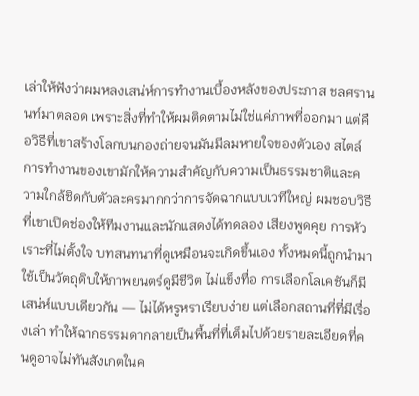เล่าให้ฟังว่าผมหลงเสน่ห์การทำงานเบื้องหลังของประภาส ชลศรานนท์มาตลอด เพราะสิ่งที่ทำให้ผมติดตามไม่ใช่แค่ภาพที่ออกมา แต่คือวิธีที่เขาสร้างโลกบนกองถ่ายจนมันมีลมหายใจของตัวเอง สไตล์การทำงานของเขามักให้ความสำคัญกับความเป็นธรรมชาติและความใกล้ชิดกับตัวละครมากกว่าการจัดฉากแบบเวทีใหญ่ ผมชอบวิธีที่เขาเปิดช่องให้ทีมงานและนักแสดงได้ทดลอง เสียงพูดคุย การหัวเราะที่ไม่ตั้งใจ บทสนทนาที่ดูเหมือนจะเกิดขึ้นเอง ทั้งหมดนี้ถูกนำมาใช้เป็นวัตถุดิบให้ภาพยนตร์ดูมีชีวิต ไม่แข็งทื่อ การเลือกโลเคชันก็มีเสน่ห์แบบเดียวกัน — ไม่ได้หรูหราเรียบง่าย แต่เลือกสถานที่ที่มีเรื่องเล่า ทำให้ฉากธรรมดากลายเป็นพื้นที่ที่เต็มไปด้วยรายละเอียดที่คนดูอาจไม่ทันสังเกตในค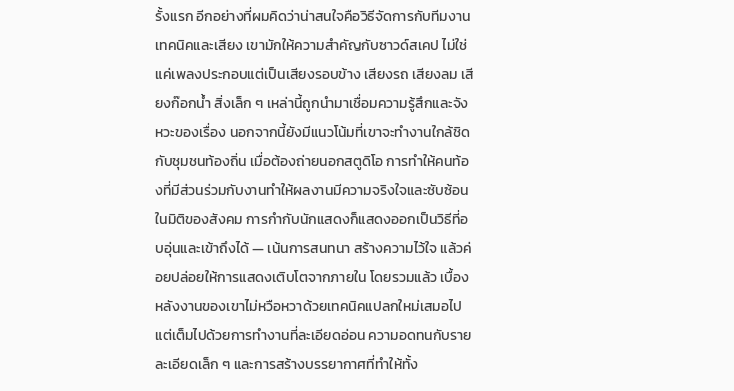รั้งแรก อีกอย่างที่ผมคิดว่าน่าสนใจคือวิธีจัดการกับทีมงานเทคนิคและเสียง เขามักให้ความสำคัญกับซาวด์สเคป ไม่ใช่แค่เพลงประกอบแต่เป็นเสียงรอบข้าง เสียงรถ เสียงลม เสียงก๊อกน้ำ สิ่งเล็ก ๆ เหล่านี้ถูกนำมาเชื่อมความรู้สึกและจังหวะของเรื่อง นอกจากนี้ยังมีแนวโน้มที่เขาจะทำงานใกล้ชิดกับชุมชนท้องถิ่น เมื่อต้องถ่ายนอกสตูดิโอ การทำให้คนท้องที่มีส่วนร่วมกับงานทำให้ผลงานมีความจริงใจและซับซ้อนในมิติของสังคม การกำกับนักแสดงก็แสดงออกเป็นวิธีที่อบอุ่นและเข้าถึงได้ — เน้นการสนทนา สร้างความไว้ใจ แล้วค่อยปล่อยให้การแสดงเติบโตจากภายใน โดยรวมแล้ว เบื้องหลังงานของเขาไม่หวือหวาด้วยเทคนิคแปลกใหม่เสมอไป แต่เต็มไปด้วยการทำงานที่ละเอียดอ่อน ความอดทนกับรายละเอียดเล็ก ๆ และการสร้างบรรยากาศที่ทำให้ทั้ง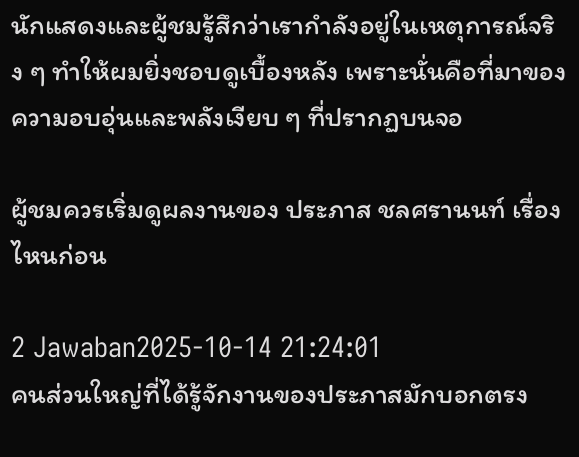นักแสดงและผู้ชมรู้สึกว่าเรากำลังอยู่ในเหตุการณ์จริง ๆ ทำให้ผมยิ่งชอบดูเบื้องหลัง เพราะนั่นคือที่มาของความอบอุ่นและพลังเงียบ ๆ ที่ปรากฏบนจอ

ผู้ชมควรเริ่มดูผลงานของ ประภาส ชลศรานนท์ เรื่องไหนก่อน

2 Jawaban2025-10-14 21:24:01
คนส่วนใหญ่ที่ได้รู้จักงานของประภาสมักบอกตรง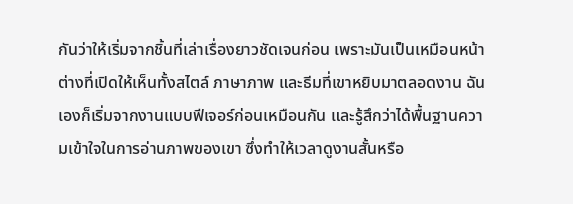กันว่าให้เริ่มจากชิ้นที่เล่าเรื่องยาวชัดเจนก่อน เพราะมันเป็นเหมือนหน้าต่างที่เปิดให้เห็นทั้งสไตล์ ภาษาภาพ และธีมที่เขาหยิบมาตลอดงาน ฉันเองก็เริ่มจากงานแบบฟีเจอร์ก่อนเหมือนกัน และรู้สึกว่าได้พื้นฐานความเข้าใจในการอ่านภาพของเขา ซึ่งทำให้เวลาดูงานสั้นหรือ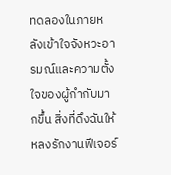ทดลองในภายหลังเข้าใจจังหวะอารมณ์และความตั้งใจของผู้กำกับมากขึ้น สิ่งที่ดึงฉันให้หลงรักงานฟีเจอร์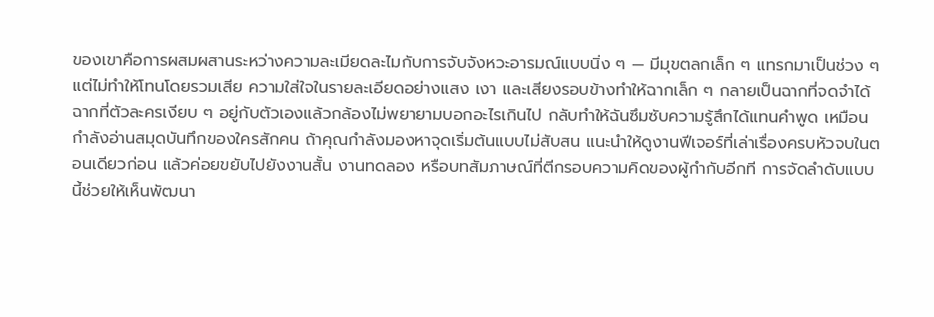ของเขาคือการผสมผสานระหว่างความละเมียดละไมกับการจับจังหวะอารมณ์แบบนิ่ง ๆ — มีมุขตลกเล็ก ๆ แทรกมาเป็นช่วง ๆ แต่ไม่ทำให้โทนโดยรวมเสีย ความใส่ใจในรายละเอียดอย่างแสง เงา และเสียงรอบข้างทำให้ฉากเล็ก ๆ กลายเป็นฉากที่จดจำได้ ฉากที่ตัวละครเงียบ ๆ อยู่กับตัวเองแล้วกล้องไม่พยายามบอกอะไรเกินไป กลับทำให้ฉันซึมซับความรู้สึกได้แทนคำพูด เหมือนกำลังอ่านสมุดบันทึกของใครสักคน ถ้าคุณกำลังมองหาจุดเริ่มต้นแบบไม่สับสน แนะนำให้ดูงานฟีเจอร์ที่เล่าเรื่องครบหัวจบในตอนเดียวก่อน แล้วค่อยขยับไปยังงานสั้น งานทดลอง หรือบทสัมภาษณ์ที่ตีกรอบความคิดของผู้กำกับอีกที การจัดลำดับแบบนี้ช่วยให้เห็นพัฒนา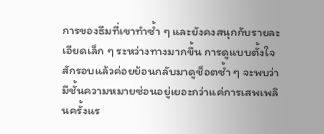การของธีมที่เขาทำซ้ำ ๆ และยังคงสนุกกับรายละเอียดเล็ก ๆ ระหว่างทางมากขึ้น การดูแบบตั้งใจสักรอบแล้วค่อยย้อนกลับมาดูช็อตซ้ำ ๆ จะพบว่ามีชั้นความหมายซ่อนอยู่เยอะกว่าแค่การเสพเพลินครั้งแร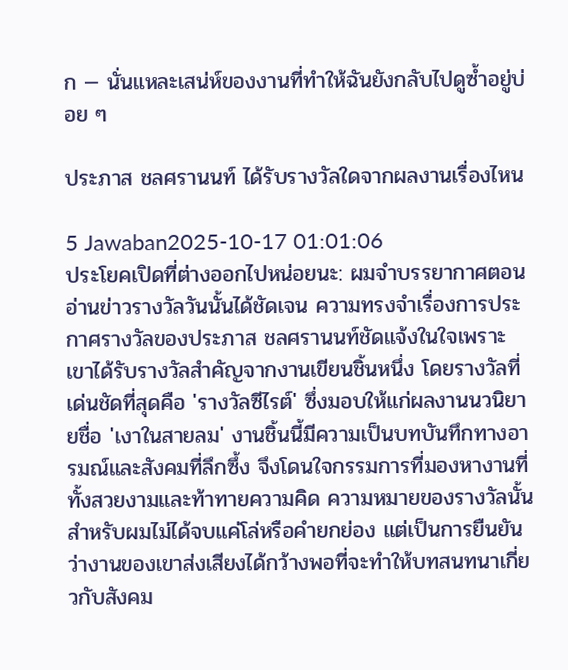ก — นั่นแหละเสน่ห์ของงานที่ทำให้ฉันยังกลับไปดูซ้ำอยู่บ่อย ๆ

ประภาส ชลศรานนท์ ได้รับรางวัลใดจากผลงานเรื่องไหน

5 Jawaban2025-10-17 01:01:06
ประโยคเปิดที่ต่างออกไปหน่อยนะ: ผมจำบรรยากาศตอนอ่านข่าวรางวัลวันนั้นได้ชัดเจน ความทรงจำเรื่องการประกาศรางวัลของประภาส ชลศรานนท์ชัดแจ้งในใจเพราะเขาได้รับรางวัลสำคัญจากงานเขียนชิ้นหนึ่ง โดยรางวัลที่เด่นชัดที่สุดคือ 'รางวัลซีไรต์' ซึ่งมอบให้แก่ผลงานนวนิยายชื่อ 'เงาในสายลม' งานชิ้นนี้มีความเป็นบทบันทึกทางอารมณ์และสังคมที่ลึกซึ้ง จึงโดนใจกรรมการที่มองหางานที่ทั้งสวยงามและท้าทายความคิด ความหมายของรางวัลนั้นสำหรับผมไม่ได้จบแค่โล่หรือคำยกย่อง แต่เป็นการยืนยันว่างานของเขาส่งเสียงได้กว้างพอที่จะทำให้บทสนทนาเกี่ยวกับสังคม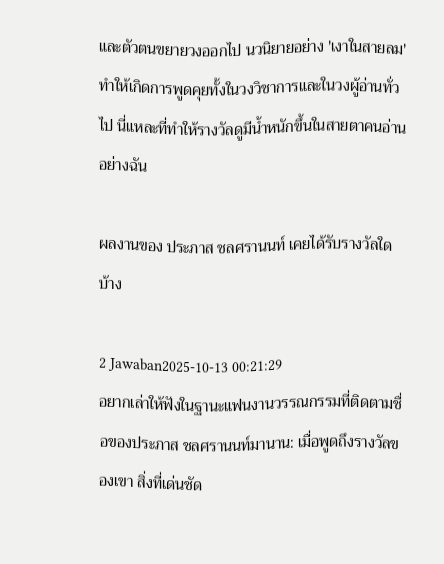และตัวตนขยายวงออกไป นวนิยายอย่าง 'เงาในสายลม' ทำให้เกิดการพูดคุยทั้งในวงวิชาการและในวงผู้อ่านทั่วไป นี่แหละที่ทำให้รางวัลดูมีน้ำหนักขึ้นในสายตาคนอ่านอย่างฉัน

ผลงานของ ประภาส ชลศรานนท์ เคยได้รับรางวัลใดบ้าง

2 Jawaban2025-10-13 00:21:29
อยากเล่าให้ฟังในฐานะแฟนงานวรรณกรรมที่ติดตามชื่อของประภาส ชลศรานนท์มานาน: เมื่อพูดถึงรางวัลของเขา สิ่งที่เด่นชัด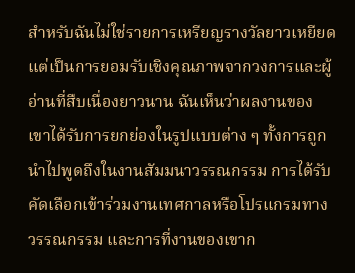สำหรับฉันไม่ใช่รายการเหรียญรางวัลยาวเหยียด แต่เป็นการยอมรับเชิงคุณภาพจากวงการและผู้อ่านที่สืบเนื่องยาวนาน ฉันเห็นว่าผลงานของเขาได้รับการยกย่องในรูปแบบต่าง ๆ ทั้งการถูกนำไปพูดถึงในงานสัมมนาวรรณกรรม การได้รับคัดเลือกเข้าร่วมงานเทศกาลหรือโปรแกรมทางวรรณกรรม และการที่งานของเขาก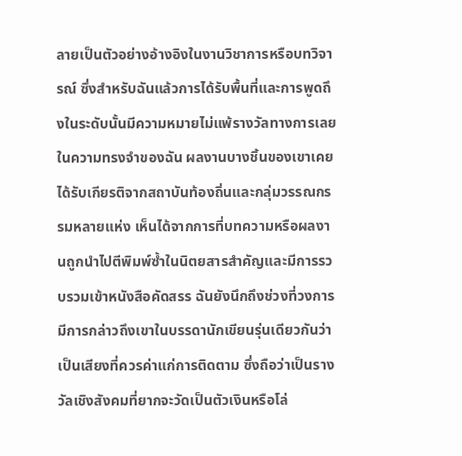ลายเป็นตัวอย่างอ้างอิงในงานวิชาการหรือบทวิจารณ์ ซึ่งสำหรับฉันแล้วการได้รับพื้นที่และการพูดถึงในระดับนั้นมีความหมายไม่แพ้รางวัลทางการเลย ในความทรงจำของฉัน ผลงานบางชิ้นของเขาเคยได้รับเกียรติจากสถาบันท้องถิ่นและกลุ่มวรรณกรรมหลายแห่ง เห็นได้จากการที่บทความหรือผลงานถูกนำไปตีพิมพ์ซ้ำในนิตยสารสำคัญและมีการรวบรวมเข้าหนังสือคัดสรร ฉันยังนึกถึงช่วงที่วงการมีการกล่าวถึงเขาในบรรดานักเขียนรุ่นเดียวกันว่าเป็นเสียงที่ควรค่าแก่การติดตาม ซึ่งถือว่าเป็นรางวัลเชิงสังคมที่ยากจะวัดเป็นตัวเงินหรือโล่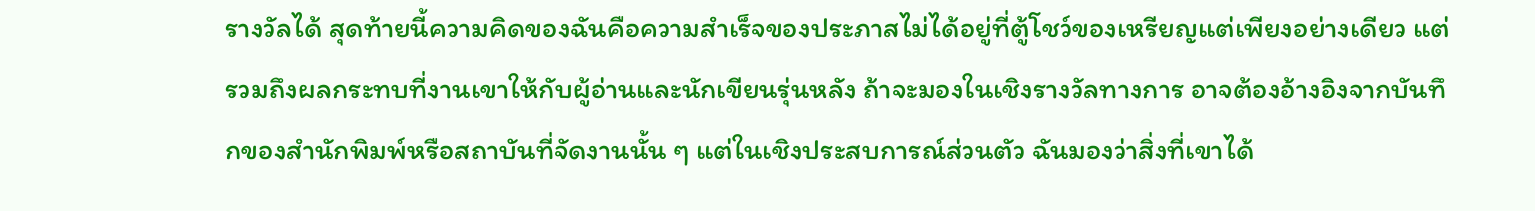รางวัลได้ สุดท้ายนี้ความคิดของฉันคือความสำเร็จของประภาสไม่ได้อยู่ที่ตู้โชว์ของเหรียญแต่เพียงอย่างเดียว แต่รวมถึงผลกระทบที่งานเขาให้กับผู้อ่านและนักเขียนรุ่นหลัง ถ้าจะมองในเชิงรางวัลทางการ อาจต้องอ้างอิงจากบันทึกของสำนักพิมพ์หรือสถาบันที่จัดงานนั้น ๆ แต่ในเชิงประสบการณ์ส่วนตัว ฉันมองว่าสิ่งที่เขาได้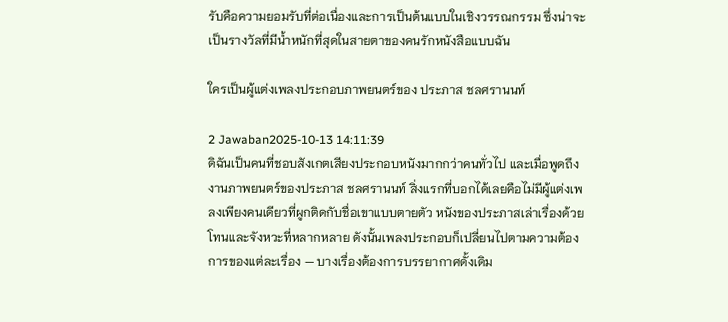รับคือความยอมรับที่ต่อเนื่องและการเป็นต้นแบบในเชิงวรรณกรรม ซึ่งน่าจะเป็นรางวัลที่มีน้ำหนักที่สุดในสายตาของคนรักหนังสือแบบฉัน

ใครเป็นผู้แต่งเพลงประกอบภาพยนตร์ของ ประภาส ชลศรานนท์

2 Jawaban2025-10-13 14:11:39
ดิฉันเป็นคนที่ชอบสังเกตเสียงประกอบหนังมากกว่าคนทั่วไป และเมื่อพูดถึงงานภาพยนตร์ของประภาส ชลศรานนท์ สิ่งแรกที่บอกได้เลยคือไม่มีผู้แต่งเพลงเพียงคนเดียวที่ผูกติดกับชื่อเขาแบบตายตัว หนังของประภาสเล่าเรื่องด้วยโทนและจังหวะที่หลากหลาย ดังนั้นเพลงประกอบก็เปลี่ยนไปตามความต้องการของแต่ละเรื่อง — บางเรื่องต้องการบรรยากาศดั้งเดิม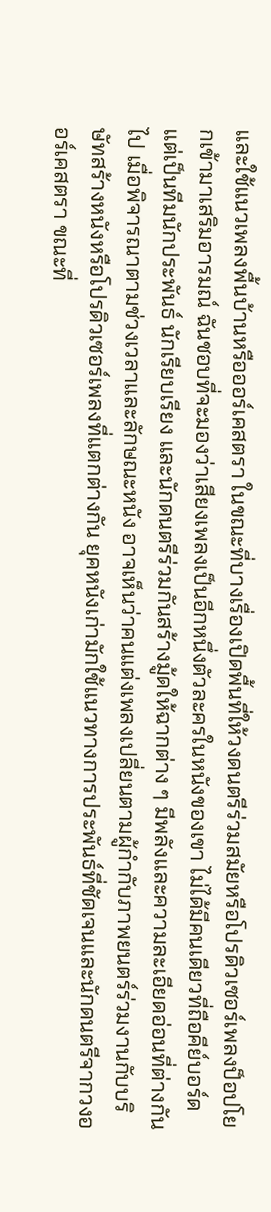และใช้แนวเพลงพื้นบ้านหรือออร์เคสตรา ในขณะที่บางเรื่องเปิดพื้นที่ให้วงดนตรีร่วมสมัยหรือโปรดิวเซอร์เพลงป็อปโยกเข้ามาเสริมอารมณ์ ฉันชอบที่จะมองว่าเสียงเพลงเป็นอีกหนึ่งตัวละครในหนังของเขา ไม่ได้มีคนเดียวที่ถือคีย์บอร์ด แต่เป็นทีมนักประพันธ์ นักเรียบเรียง และนักดนตรีร่วมกันสร้างมู้ดให้ฉากต่าง ๆ มีพลังและความละเอียดอ่อนที่ต่างกันไป เมื่อพิจารณาตามช่วงเวลาและลักษณะหนัง อาจเห็นว่าคนแต่งเพลงเปลี่ยนตามผู้กำกับภาพยนตร์ร่วมงานกับบริษัทสร้างหนังหรือโปรดิวเซอร์เพลงที่แตกต่างกัน ยุคหนังเก่ามักใช้แนวทางการประพันธ์ที่ชัดเจนและนักดนตรีจากวงออร์เคสตรา ขณะที่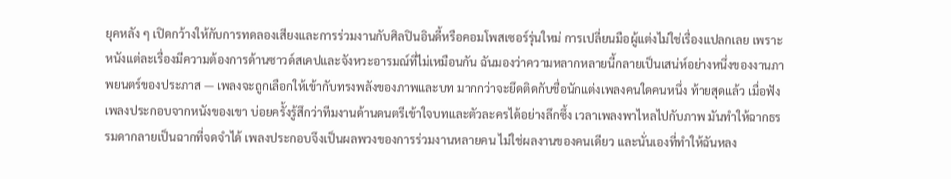ยุคหลัง ๆ เปิดกว้างให้กับการทดลองเสียงและการร่วมงานกับศิลปินอินดี้หรือคอมโพสเซอร์รุ่นใหม่ การเปลี่ยนมือผู้แต่งไม่ใช่เรื่องแปลกเลย เพราะหนังแต่ละเรื่องมีความต้องการด้านซาวด์สเคปและจังหวะอารมณ์ที่ไม่เหมือนกัน ฉันมองว่าความหลากหลายนี้กลายเป็นเสน่ห์อย่างหนึ่งของงานภาพยนตร์ของประภาส — เพลงจะถูกเลือกให้เข้ากับทรงพลังของภาพและบท มากกว่าจะยึดติดกับชื่อนักแต่งเพลงคนใดคนหนึ่ง ท้ายสุดแล้ว เมื่อฟังเพลงประกอบจากหนังของเขา บ่อยครั้งรู้สึกว่าทีมงานด้านดนตรีเข้าใจบทและตัวละครได้อย่างลึกซึ้ง เวลาเพลงพาไหลไปกับภาพ มันทำให้ฉากธรรมดากลายเป็นฉากที่จดจำได้ เพลงประกอบจึงเป็นผลพวงของการร่วมงานหลายคน ไม่ใช่ผลงานของคนเดียว และนั่นเองที่ทำให้ฉันหลง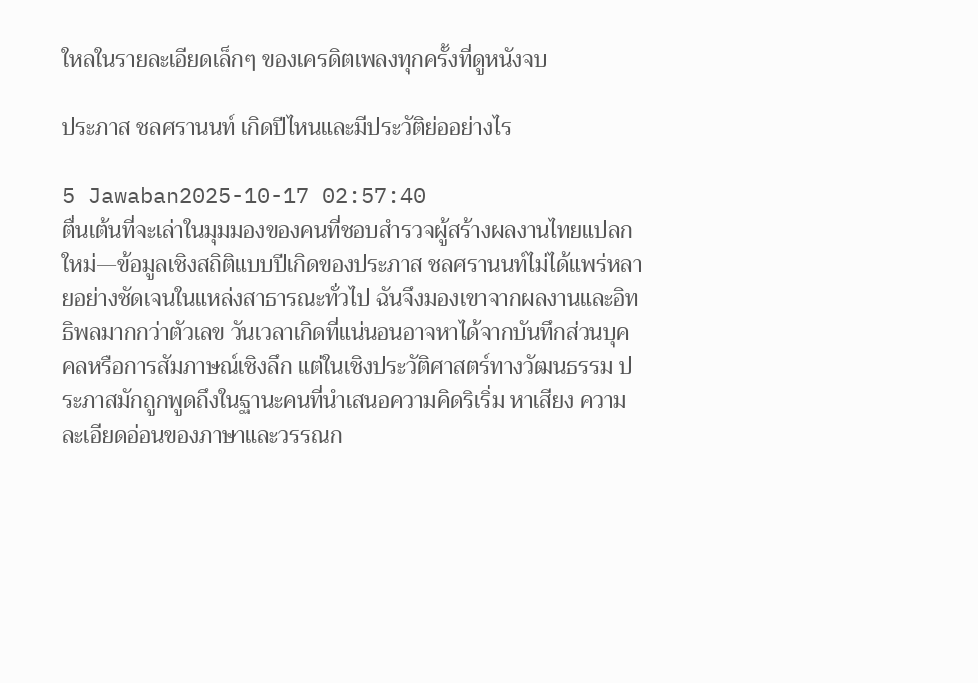ใหลในรายละเอียดเล็กๆ ของเครดิตเพลงทุกครั้งที่ดูหนังจบ

ประภาส ชลศรานนท์ เกิดปีไหนและมีประวัติย่ออย่างไร

5 Jawaban2025-10-17 02:57:40
ตื่นเต้นที่จะเล่าในมุมมองของคนที่ชอบสำรวจผู้สร้างผลงานไทยแปลกใหม่—ข้อมูลเชิงสถิติแบบปีเกิดของประภาส ชลศรานนท์ไม่ได้แพร่หลายอย่างชัดเจนในแหล่งสาธารณะทั่วไป ฉันจึงมองเขาจากผลงานและอิทธิพลมากกว่าตัวเลข วันเวลาเกิดที่แน่นอนอาจหาได้จากบันทึกส่วนบุคคลหรือการสัมภาษณ์เชิงลึก แต่ในเชิงประวัติศาสตร์ทางวัฒนธรรม ประภาสมักถูกพูดถึงในฐานะคนที่นำเสนอความคิดริเริ่ม หาเสียง ความละเอียดอ่อนของภาษาและวรรณก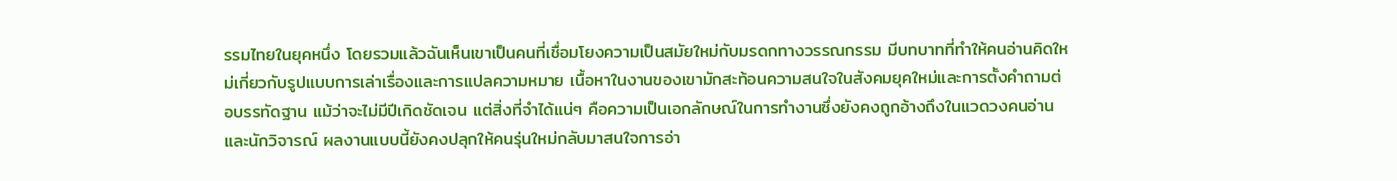รรมไทยในยุคหนึ่ง โดยรวมแล้วฉันเห็นเขาเป็นคนที่เชื่อมโยงความเป็นสมัยใหม่กับมรดกทางวรรณกรรม มีบทบาทที่ทำให้คนอ่านคิดใหม่เกี่ยวกับรูปแบบการเล่าเรื่องและการแปลความหมาย เนื้อหาในงานของเขามักสะท้อนความสนใจในสังคมยุคใหม่และการตั้งคำถามต่อบรรทัดฐาน แม้ว่าจะไม่มีปีเกิดชัดเจน แต่สิ่งที่จำได้แน่ๆ คือความเป็นเอกลักษณ์ในการทำงานซึ่งยังคงถูกอ้างถึงในแวดวงคนอ่านและนักวิจารณ์ ผลงานแบบนี้ยังคงปลุกให้คนรุ่นใหม่กลับมาสนใจการอ่า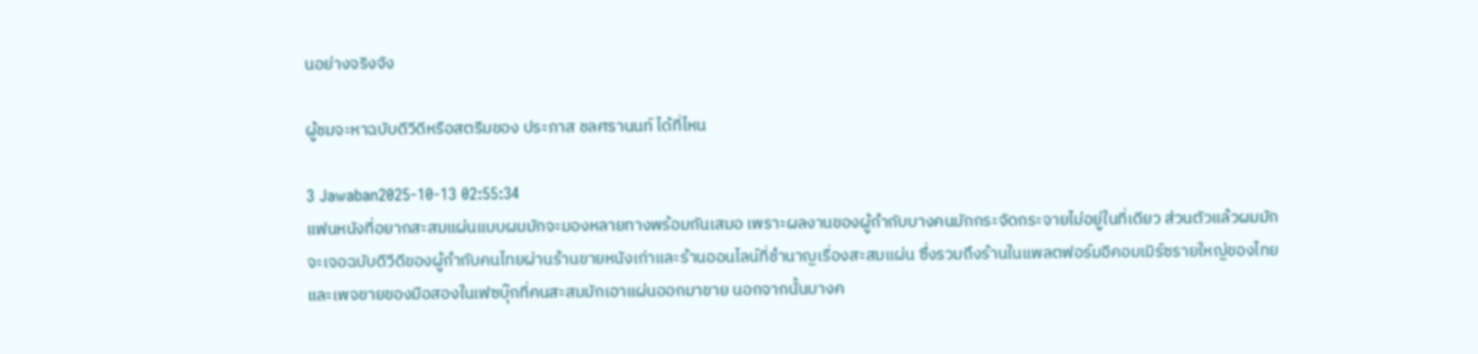นอย่างจริงจัง

ผู้ชมจะหาฉบับดีวีดีหรือสตรีมของ ประภาส ชลศรานนท์ ได้ที่ไหน

3 Jawaban2025-10-13 02:55:34
แฟนหนังที่อยากสะสมแผ่นแบบผมมักจะมองหลายทางพร้อมกันเสมอ เพราะผลงานของผู้กำกับบางคนมักกระจัดกระจายไม่อยู่ในที่เดียว ส่วนตัวแล้วผมมักจะเจอฉบับดีวีดีของผู้กำกับคนไทยผ่านร้านขายหนังเก่าและร้านออนไลน์ที่ชำนาญเรื่องสะสมแผ่น ซึ่งรวมถึงร้านในแพลตฟอร์มอีคอมเมิร์ซรายใหญ่ของไทยและเพจขายของมือสองในเฟซบุ๊กที่คนสะสมมักเอาแผ่นออกมาขาย นอกจากนั้นบางค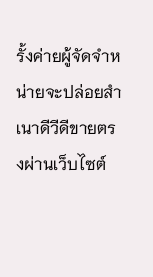รั้งค่ายผู้จัดจำหน่ายจะปล่อยสำเนาดีวีดีขายตรงผ่านเว็บไซต์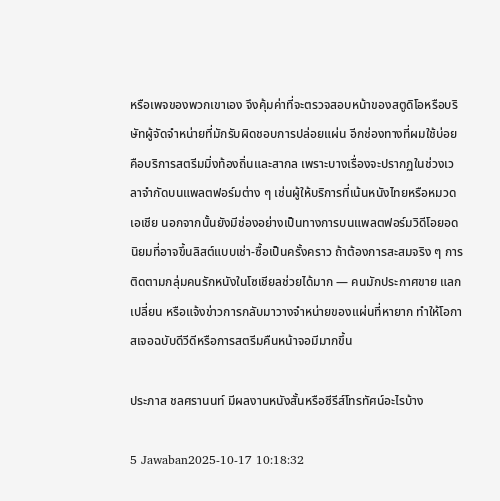หรือเพจของพวกเขาเอง จึงคุ้มค่าที่จะตรวจสอบหน้าของสตูดิโอหรือบริษัทผู้จัดจำหน่ายที่มักรับผิดชอบการปล่อยแผ่น อีกช่องทางที่ผมใช้บ่อยคือบริการสตรีมมิ่งท้องถิ่นและสากล เพราะบางเรื่องจะปรากฏในช่วงเวลาจำกัดบนแพลตฟอร์มต่าง ๆ เช่นผู้ให้บริการที่เน้นหนังไทยหรือหมวดเอเชีย นอกจากนั้นยังมีช่องอย่างเป็นทางการบนแพลตฟอร์มวิดีโอยอดนิยมที่อาจขึ้นลิสต์แบบเช่า-ซื้อเป็นครั้งคราว ถ้าต้องการสะสมจริง ๆ การติดตามกลุ่มคนรักหนังในโซเชียลช่วยได้มาก — คนมักประกาศขาย แลกเปลี่ยน หรือแจ้งข่าวการกลับมาวางจำหน่ายของแผ่นที่หายาก ทำให้โอกาสเจอฉบับดีวีดีหรือการสตรีมคืนหน้าจอมีมากขึ้น

ประภาส ชลศรานนท์ มีผลงานหนังสั้นหรือซีรีส์โทรทัศน์อะไรบ้าง

5 Jawaban2025-10-17 10:18:32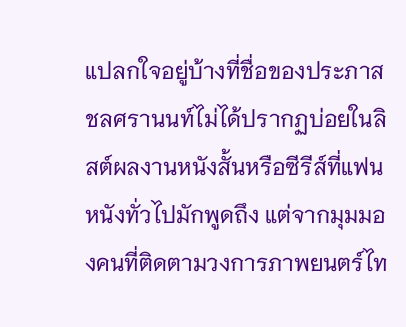แปลกใจอยู่บ้างที่ชื่อของประภาส ชลศรานนท์ไม่ได้ปรากฏบ่อยในลิสต์ผลงานหนังสั้นหรือซีรีส์ที่แฟนหนังทั่วไปมักพูดถึง แต่จากมุมมองคนที่ติดตามวงการภาพยนตร์ไท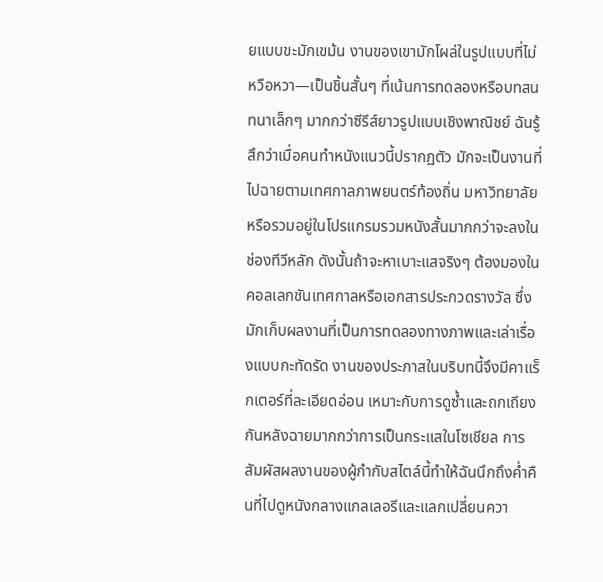ยแบบขะมักเขม้น งานของเขามักโผล่ในรูปแบบที่ไม่หวือหวา—เป็นชิ้นสั้นๆ ที่เน้นการทดลองหรือบทสนทนาเล็กๆ มากกว่าซีรีส์ยาวรูปแบบเชิงพาณิชย์ ฉันรู้สึกว่าเมื่อคนทำหนังแนวนี้ปรากฏตัว มักจะเป็นงานที่ไปฉายตามเทศกาลภาพยนตร์ท้องถิ่น มหาวิทยาลัย หรือรวมอยู่ในโปรแกรมรวมหนังสั้นมากกว่าจะลงในช่องทีวีหลัก ดังนั้นถ้าจะหาเบาะแสจริงๆ ต้องมองในคอลเลกชันเทศกาลหรือเอกสารประกวดรางวัล ซึ่งมักเก็บผลงานที่เป็นการทดลองทางภาพและเล่าเรื่องแบบกะทัดรัด งานของประภาสในบริบทนี้จึงมีคาแร็กเตอร์ที่ละเอียดอ่อน เหมาะกับการดูซ้ำและถกเถียงกันหลังฉายมากกว่าการเป็นกระแสในโซเชียล การสัมผัสผลงานของผู้กำกับสไตล์นี้ทำให้ฉันนึกถึงค่ำคืนที่ไปดูหนังกลางแกลเลอรีและแลกเปลี่ยนควา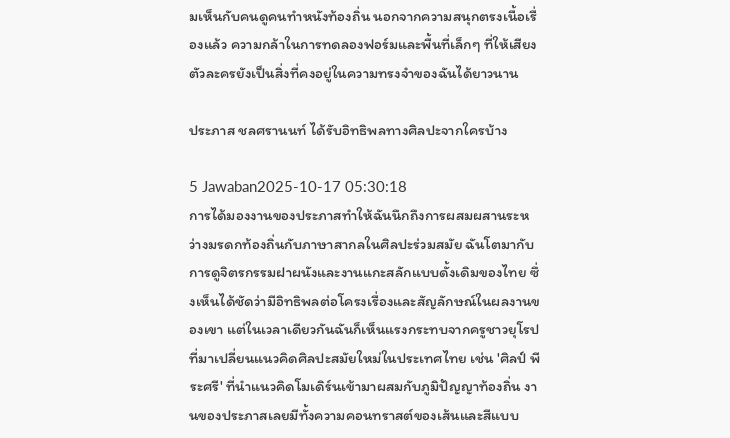มเห็นกับคนดูคนทำหนังท้องถิ่น นอกจากความสนุกตรงเนื้อเรื่องแล้ว ความกล้าในการทดลองฟอร์มและพื้นที่เล็กๆ ที่ให้เสียงตัวละครยังเป็นสิ่งที่คงอยู่ในความทรงจำของฉันได้ยาวนาน

ประภาส ชลศรานนท์ ได้รับอิทธิพลทางศิลปะจากใครบ้าง

5 Jawaban2025-10-17 05:30:18
การได้มองงานของประภาสทำให้ฉันนึกถึงการผสมผสานระหว่างมรดกท้องถิ่นกับภาษาสากลในศิลปะร่วมสมัย ฉันโตมากับการดูจิตรกรรมฝาผนังและงานแกะสลักแบบดั้งเดิมของไทย ซึ่งเห็นได้ชัดว่ามีอิทธิพลต่อโครงเรื่องและสัญลักษณ์ในผลงานของเขา แต่ในเวลาเดียวกันฉันก็เห็นแรงกระทบจากครูชาวยุโรปที่มาเปลี่ยนแนวคิดศิลปะสมัยใหม่ในประเทศไทย เช่น 'ศิลป์ พีระศรี' ที่นำแนวคิดโมเดิร์นเข้ามาผสมกับภูมิปัญญาท้องถิ่น งานของประภาสเลยมีทั้งความคอนทราสต์ของเส้นและสีแบบ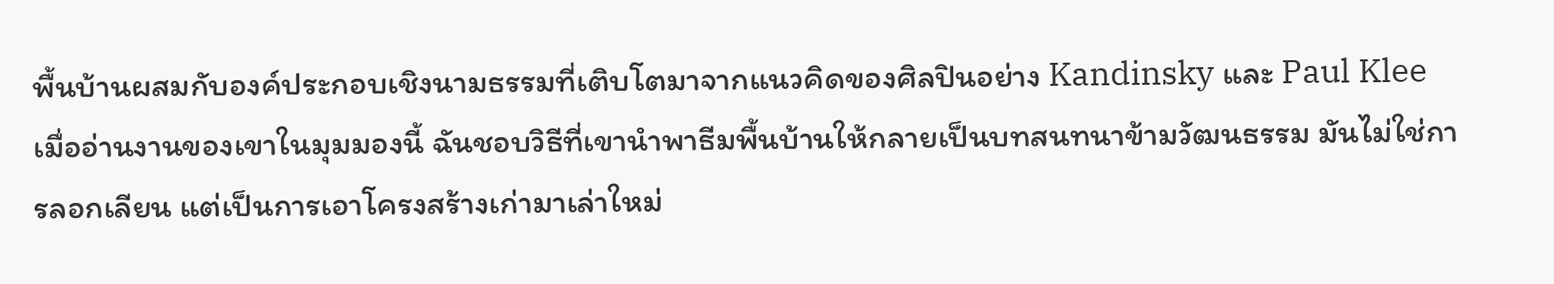พื้นบ้านผสมกับองค์ประกอบเชิงนามธรรมที่เติบโตมาจากแนวคิดของศิลปินอย่าง Kandinsky และ Paul Klee เมื่ออ่านงานของเขาในมุมมองนี้ ฉันชอบวิธีที่เขานำพาธีมพื้นบ้านให้กลายเป็นบทสนทนาข้ามวัฒนธรรม มันไม่ใช่การลอกเลียน แต่เป็นการเอาโครงสร้างเก่ามาเล่าใหม่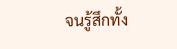จนรู้สึกทั้ง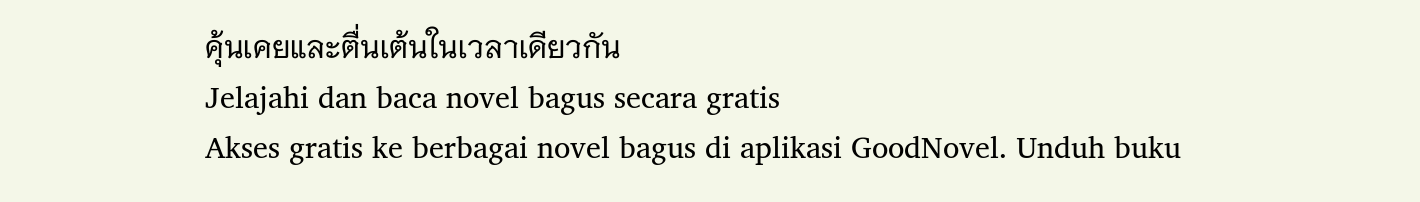คุ้นเคยและตื่นเต้นในเวลาเดียวกัน
Jelajahi dan baca novel bagus secara gratis
Akses gratis ke berbagai novel bagus di aplikasi GoodNovel. Unduh buku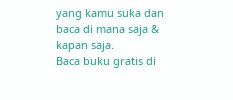yang kamu suka dan baca di mana saja & kapan saja.
Baca buku gratis di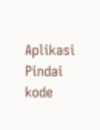Aplikasi
Pindai kode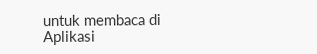untuk membaca di Aplikasi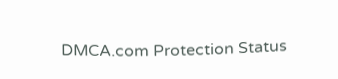DMCA.com Protection Status